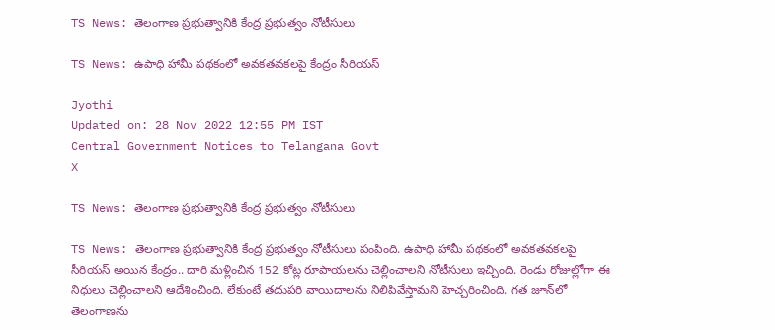TS News: తెలంగాణ ప్రభుత్వానికి కేంద్ర ప్రభుత్వం నోటీసులు

TS News: ఉపాధి హామీ పథకంలో అవకతవకలపై కేంద్రం సీరియస్

Jyothi
Updated on: 28 Nov 2022 12:55 PM IST
Central Government Notices to Telangana Govt
X

TS News: తెలంగాణ ప్రభుత్వానికి కేంద్ర ప్రభుత్వం నోటీసులు

TS News: తెలంగాణ ప్రభుత్వానికి కేంద్ర ప్రభుత్వం నోటీసులు పంపింది. ఉపాధి హామీ పథకంలో అవకతవకలపై సీరియస్‌ అయిన కేంద్రం.. దారి మళ్లించిన 152 కోట్ల రూపాయలను చెల్లించాలని నోటీసులు ఇచ్చింది. రెండు రోజుల్లోగా ఈ నిధులు చెల్లించాలని ఆదేశించింది. లేకుంటే తదుపరి వాయిదాలను నిలిపివేస్తామని హెచ్చరించింది. గత జూన్‌లో తెలంగాణను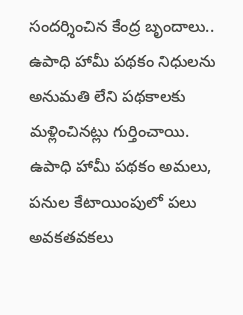సందర్శించిన కేంద్ర బృందాలు.. ఉపాధి హామీ పథకం నిధులను అనుమతి లేని పథకాలకు మళ్లించినట్లు గుర్తించాయి. ఉపాధి హామీ పథకం అమలు, పనుల కేటాయింపులో పలు అవకతవకలు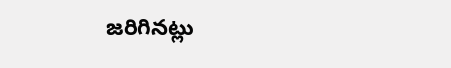జరిగినట్లు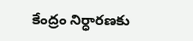కేంద్రం నిర్ధారణకు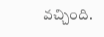వచ్చింది.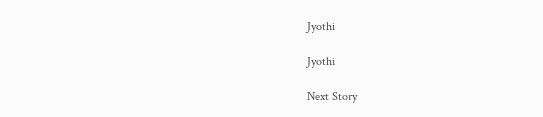Jyothi

Jyothi

Next Story